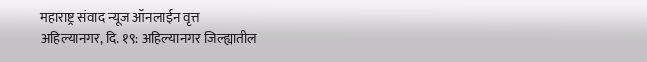महाराष्ट्र संवाद न्यूज ऑनलाईन वृत्त
अहिल्यानगर, दि. १९: अहिल्यानगर जिल्ह्यातील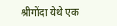श्रीगोंदा येथे एक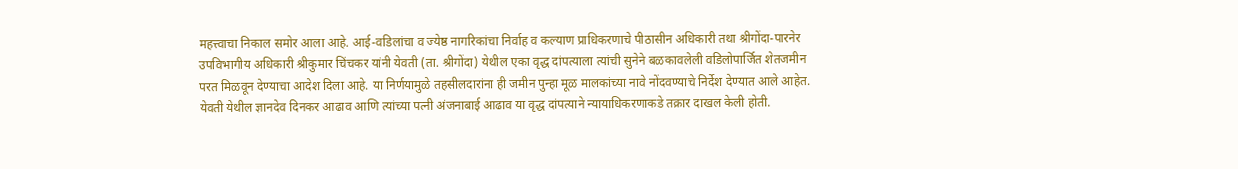महत्त्वाचा निकाल समोर आला आहे. आई-वडिलांचा व ज्येष्ठ नागरिकांचा निर्वाह व कल्याण प्राधिकरणाचे पीठासीन अधिकारी तथा श्रीगोंदा-पारनेर उपविभागीय अधिकारी श्रीकुमार चिंचकर यांनी येवती (ता. श्रीगोंदा) येथील एका वृद्ध दांपत्याला त्यांची सुनेने बळकावलेली वडिलोपार्जित शेतजमीन परत मिळवून देण्याचा आदेश दिला आहे. या निर्णयामुळे तहसीलदारांना ही जमीन पुन्हा मूळ मालकांच्या नावे नोंदवण्याचे निर्देश देण्यात आले आहेत.
येवती येथील ज्ञानदेव दिनकर आढाव आणि त्यांच्या पत्नी अंजनाबाई आढाव या वृद्ध दांपत्याने न्यायाधिकरणाकडे तक्रार दाखल केली होती.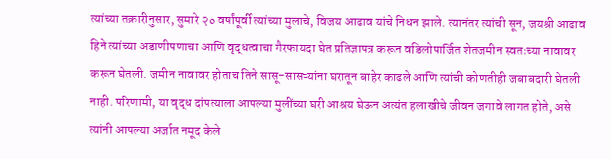त्यांच्या तक्रारीनुसार, सुमारे २० वर्षांपूर्वी त्यांच्या मुलाचे, विजय आढाव यांचे निधन झाले. त्यानंतर त्यांची सून, जयश्री आढाव हिने त्यांच्या अडाणीपणाचा आणि वृद्धत्वाचा गैरफायदा घेत प्रतिज्ञापत्र करून वडिलोपार्जित शेतजमीन स्वतःच्या नावावर करून घेतली. जमीन नावावर होताच तिने सासू-सासऱ्यांना घरातून बाहेर काढले आणि त्यांची कोणतीही जबाबदारी घेतली नाही. परिणामी, या वृद्ध दांपत्याला आपल्या मुलींच्या घरी आश्रय घेऊन अत्यंत हलाखीचे जीवन जगावे लागत होते, असे त्यांनी आपल्या अर्जात नमूद केले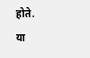होते.
या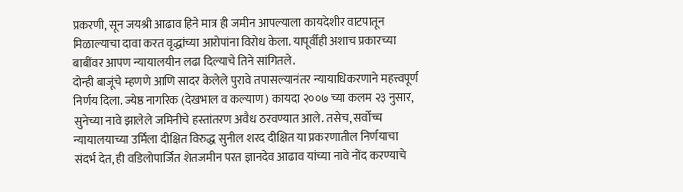प्रकरणी, सून जयश्री आढाव हिने मात्र ही जमीन आपल्याला कायदेशीर वाटपातून मिळाल्याचा दावा करत वृद्धांच्या आरोपांना विरोध केला. यापूर्वीही अशाच प्रकारच्या बाबींवर आपण न्यायालयीन लढा दिल्याचे तिने सांगितले.
दोन्ही बाजूंचे म्हणणे आणि सादर केलेले पुरावे तपासल्यानंतर न्यायाधिकरणाने महत्त्वपूर्ण निर्णय दिला. ज्येष्ठ नागरिक (देखभाल व कल्याण) कायदा २००७ च्या कलम २३ नुसार, सुनेच्या नावे झालेले जमिनीचे हस्तांतरण अवैध ठरवण्यात आले. तसेच, सर्वोच्च न्यायालयाच्या उर्मिला दीक्षित विरुद्ध सुनील शरद दीक्षित या प्रकरणातील निर्णयाचा संदर्भ देत, ही वडिलोपार्जित शेतजमीन परत ज्ञानदेव आढाव यांच्या नावे नोंद करण्याचे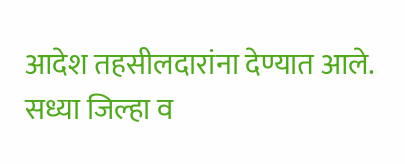आदेश तहसीलदारांना देण्यात आले.
सध्या जिल्हा व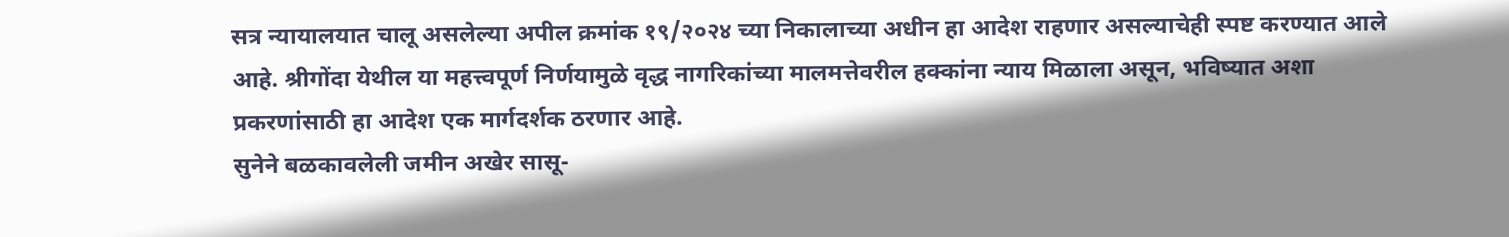सत्र न्यायालयात चालू असलेल्या अपील क्रमांक १९/२०२४ च्या निकालाच्या अधीन हा आदेश राहणार असल्याचेही स्पष्ट करण्यात आले आहे. श्रीगोंदा येथील या महत्त्वपूर्ण निर्णयामुळे वृद्ध नागरिकांच्या मालमत्तेवरील हक्कांना न्याय मिळाला असून, भविष्यात अशा प्रकरणांसाठी हा आदेश एक मार्गदर्शक ठरणार आहे.
सुनेने बळकावलेली जमीन अखेर सासू-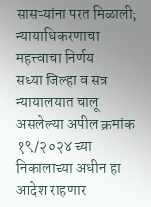सासऱ्यांना परत मिळाली; न्यायाधिकरणाचा महत्त्वाचा निर्णय
सध्या जिल्हा व सत्र न्यायालयात चालू असलेल्या अपील क्रमांक १९/२०२४ च्या निकालाच्या अधीन हा आदेश राहणार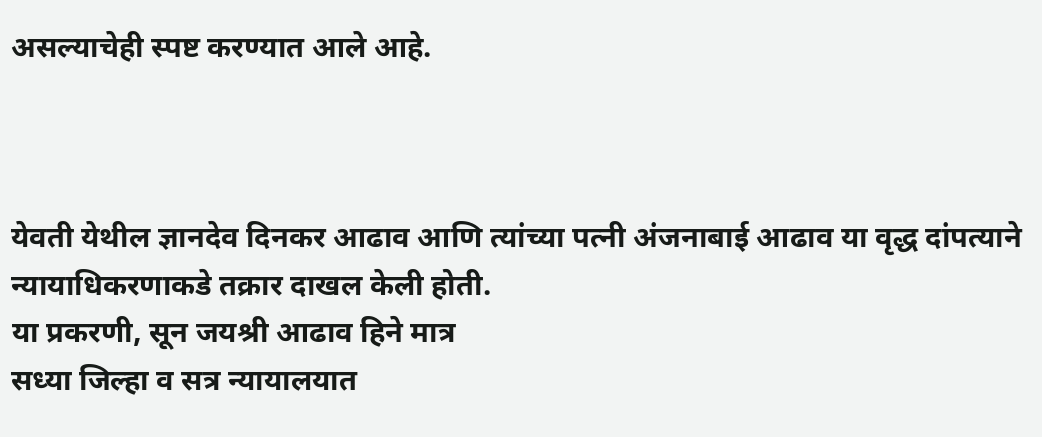असल्याचेही स्पष्ट करण्यात आले आहे.



येवती येथील ज्ञानदेव दिनकर आढाव आणि त्यांच्या पत्नी अंजनाबाई आढाव या वृद्ध दांपत्याने न्यायाधिकरणाकडे तक्रार दाखल केली होती.
या प्रकरणी, सून जयश्री आढाव हिने मात्र
सध्या जिल्हा व सत्र न्यायालयात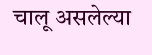चालू असलेल्या